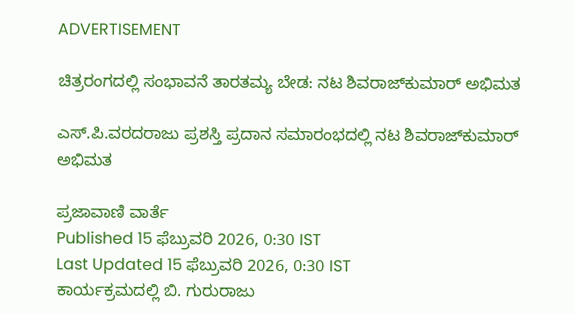ADVERTISEMENT

ಚಿತ್ರರಂಗದಲ್ಲಿ ಸಂಭಾವನೆ ತಾರತಮ್ಯ ಬೇಡ: ನಟ ಶಿವರಾಜ್‌ಕುಮಾರ್ ಅಭಿಮತ

ಎಸ್.ಪಿ.ವರದರಾಜು ಪ್ರಶಸ್ತಿ ಪ್ರದಾನ ಸಮಾರಂಭದಲ್ಲಿ ನಟ ಶಿವರಾಜ್‌ಕುಮಾರ್ ಅಭಿಮತ

ಪ್ರಜಾವಾಣಿ ವಾರ್ತೆ
Published 15 ಫೆಬ್ರುವರಿ 2026, 0:30 IST
Last Updated 15 ಫೆಬ್ರುವರಿ 2026, 0:30 IST
ಕಾರ್ಯಕ್ರಮದಲ್ಲಿ ಬಿ. ಗುರುರಾಜು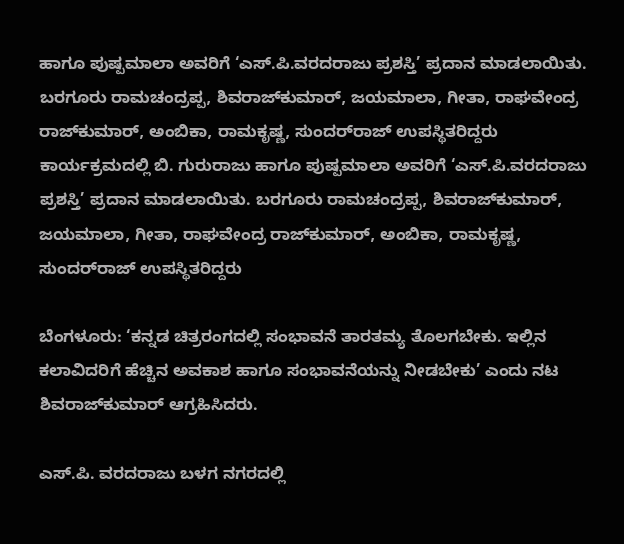ಹಾಗೂ ಪುಷ್ಪಮಾಲಾ ಅವರಿಗೆ ‘ಎಸ್.ಪಿ.ವರದರಾಜು ಪ್ರಶಸ್ತಿ’ ಪ್ರದಾನ ಮಾಡಲಾಯಿತು. ಬರಗೂರು ರಾಮಚಂದ್ರಪ್ಪ, ಶಿವರಾಜ್‌ಕುಮಾರ್‌, ಜಯಮಾಲಾ, ಗೀತಾ, ರಾಘವೇಂದ್ರ ರಾಜ್‌ಕುಮಾರ್‌, ಅಂಬಿಕಾ, ರಾಮಕೃಷ್ಣ, ಸುಂದರ್‌ರಾಜ್ ಉಪಸ್ಥಿತರಿದ್ದರು
ಕಾರ್ಯಕ್ರಮದಲ್ಲಿ ಬಿ. ಗುರುರಾಜು ಹಾಗೂ ಪುಷ್ಪಮಾಲಾ ಅವರಿಗೆ ‘ಎಸ್.ಪಿ.ವರದರಾಜು ಪ್ರಶಸ್ತಿ’ ಪ್ರದಾನ ಮಾಡಲಾಯಿತು. ಬರಗೂರು ರಾಮಚಂದ್ರಪ್ಪ, ಶಿವರಾಜ್‌ಕುಮಾರ್‌, ಜಯಮಾಲಾ, ಗೀತಾ, ರಾಘವೇಂದ್ರ ರಾಜ್‌ಕುಮಾರ್‌, ಅಂಬಿಕಾ, ರಾಮಕೃಷ್ಣ, ಸುಂದರ್‌ರಾಜ್ ಉಪಸ್ಥಿತರಿದ್ದರು

ಬೆಂಗಳೂರು: ‘ಕನ್ನಡ ಚಿತ್ರರಂಗದಲ್ಲಿ ಸಂಭಾವನೆ ತಾರತಮ್ಯ ತೊಲಗಬೇಕು. ಇಲ್ಲಿನ ಕಲಾವಿದರಿಗೆ ಹೆಚ್ಚಿನ ಅವಕಾಶ ಹಾಗೂ ಸಂಭಾವನೆಯನ್ನು ನೀಡಬೇಕು’ ಎಂದು ನಟ ಶಿವರಾಜ್‌ಕುಮಾರ್ ಆಗ್ರಹಿಸಿದರು.

ಎಸ್‌.ಪಿ. ವರದರಾಜು ಬಳಗ ‌ನಗರದಲ್ಲಿ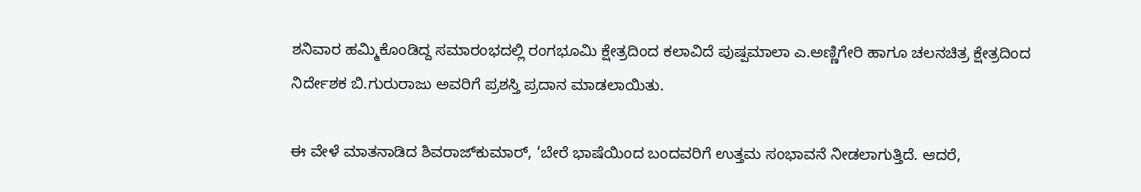ಶನಿವಾರ ಹಮ್ಮಿಕೊಂಡಿದ್ದ ಸಮಾರಂಭದಲ್ಲಿ ರಂಗಭೂಮಿ ಕ್ಷೇತ್ರದಿಂದ ಕಲಾವಿದೆ ಪುಷ್ಪಮಾಲಾ ಎ.ಅಣ್ಣಿಗೇರಿ ಹಾಗೂ ಚಲನಚಿತ್ರ ಕ್ಷೇತ್ರದಿಂದ ನಿರ್ದೇಶಕ ಬಿ.ಗುರುರಾಜು ಅವರಿಗೆ ಪ್ರಶಸ್ತಿ ಪ್ರದಾನ ಮಾಡಲಾಯಿತು.

ಈ ವೇಳೆ ಮಾತನಾಡಿದ ಶಿವರಾಜ್‌ಕುಮಾರ್, ‘ಬೇರೆ ಭಾಷೆಯಿಂದ ಬಂದವರಿಗೆ ಉತ್ತಮ ಸಂಭಾವನೆ ನೀಡಲಾಗುತ್ತಿದೆ. ಆದರೆ,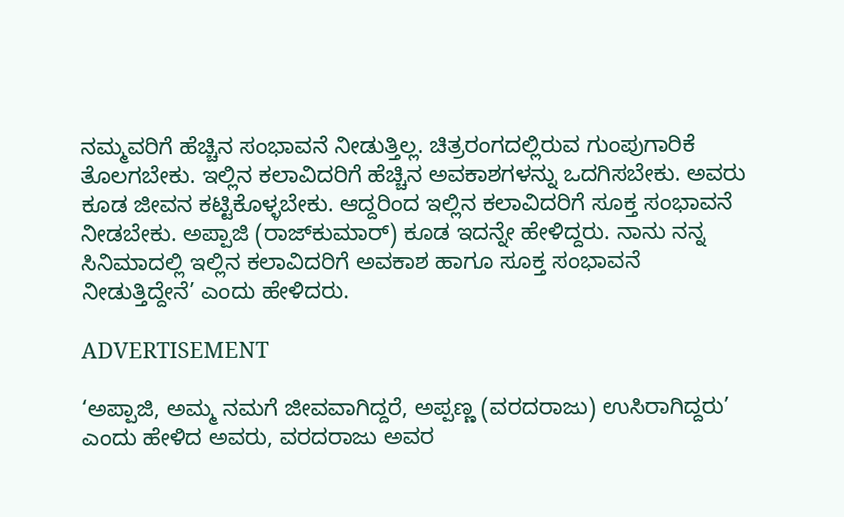ನಮ್ಮವರಿಗೆ ಹೆಚ್ಚಿನ ಸಂಭಾವನೆ ನೀಡುತ್ತಿಲ್ಲ. ಚಿತ್ರರಂಗದಲ್ಲಿರುವ ಗುಂಪುಗಾರಿಕೆ ತೊಲಗಬೇಕು. ಇಲ್ಲಿನ ಕಲಾವಿದರಿಗೆ ಹೆಚ್ಚಿನ ಅವಕಾಶಗಳನ್ನು ಒದಗಿಸಬೇಕು. ಅವರು ಕೂಡ ಜೀವನ ಕಟ್ಟಿಕೊಳ್ಳಬೇಕು. ಆದ್ದರಿಂದ ಇಲ್ಲಿನ ಕಲಾವಿದರಿಗೆ ಸೂಕ್ತ ಸಂಭಾವನೆ ನೀಡಬೇಕು. ಅಪ್ಪಾಜಿ (ರಾಜ್‌ಕುಮಾರ್) ಕೂಡ ಇದನ್ನೇ ಹೇಳಿದ್ದರು. ನಾನು ನನ್ನ ಸಿನಿಮಾದಲ್ಲಿ ಇಲ್ಲಿನ ಕಲಾವಿದರಿಗೆ ಅವಕಾಶ ಹಾಗೂ ಸೂಕ್ತ ಸಂಭಾವನೆ ನೀಡುತ್ತಿದ್ದೇನೆ’ ಎಂದು ಹೇಳಿದರು.

ADVERTISEMENT

‘ಅಪ್ಪಾಜಿ, ಅಮ್ಮ ನಮಗೆ ಜೀವವಾಗಿದ್ದರೆ, ಅಪ್ಪಣ್ಣ (ವರದರಾಜು) ಉಸಿರಾಗಿದ್ದರು’ ಎಂದು ಹೇಳಿದ ಅವರು, ವರದರಾಜು ಅವರ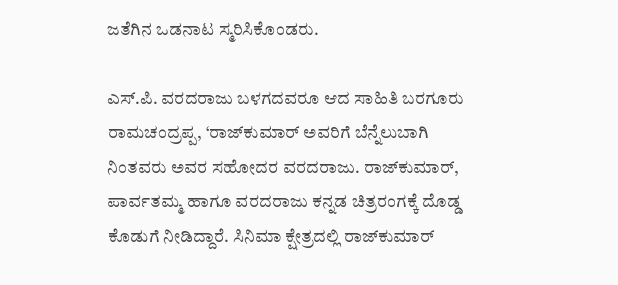ಜತೆಗಿನ ಒಡನಾಟ ಸ್ಮರಿಸಿಕೊಂಡರು.

ಎಸ್‌.ಪಿ. ವರದರಾಜು ಬಳಗದವರೂ ಆದ ಸಾಹಿತಿ ಬರಗೂರು ರಾಮಚಂದ್ರಪ್ಪ, ‘ರಾಜ್‌ಕುಮಾರ್ ಅವರಿಗೆ ಬೆನ್ನೆಲುಬಾಗಿ ನಿಂತವರು ಅವರ ಸಹೋದರ ವರದರಾಜು. ರಾಜ್‌ಕುಮಾರ್, ಪಾರ್ವತಮ್ಮ ಹಾಗೂ ವರದರಾಜು ಕನ್ನಡ ಚಿತ್ರರಂಗಕ್ಕೆ ದೊಡ್ಡ ಕೊಡುಗೆ ನೀಡಿದ್ದಾರೆ. ಸಿನಿಮಾ ಕ್ಷೇತ್ರದಲ್ಲಿ ರಾಜ್‌ಕುಮಾರ್‌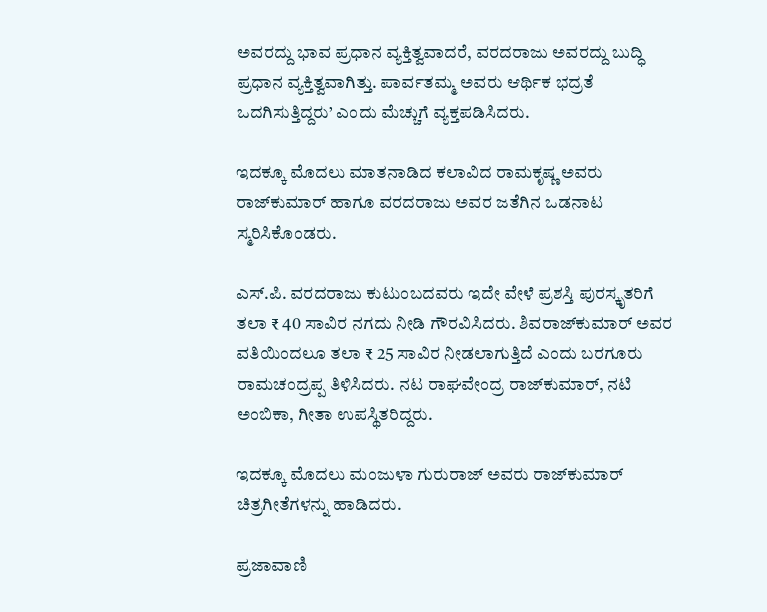ಅವರದ್ದು ಭಾವ ಪ್ರಧಾನ ವ್ಯಕ್ತಿತ್ವವಾದರೆ, ವರದರಾಜು ಅವರದ್ದು ಬುದ್ಧಿ ಪ್ರಧಾನ ವ್ಯಕ್ತಿತ್ವವಾಗಿತ್ತು. ಪಾರ್ವತಮ್ಮ ಅವರು ಆರ್ಥಿಕ ಭದ್ರತೆ ಒದಗಿಸುತ್ತಿದ್ದರು’ ಎಂದು ಮೆಚ್ಚುಗೆ ವ್ಯಕ್ತಪಡಿಸಿದರು.

ಇದಕ್ಕೂ ಮೊದಲು ಮಾತನಾಡಿದ ಕಲಾವಿದ ರಾಮಕೃಷ್ಣ ಅವರು ರಾಜ್‌ಕುಮಾರ್ ಹಾಗೂ ವರದರಾಜು ಅವರ ಜತೆಗಿನ ಒಡನಾಟ ಸ್ಮರಿಸಿಕೊಂಡರು.

ಎಸ್‌.ಪಿ. ವರದರಾಜು ಕುಟುಂಬದವರು ಇದೇ ವೇಳೆ ಪ್ರಶಸ್ತಿ ಪುರಸ್ಕೃತರಿಗೆ ತಲಾ ₹ 40 ಸಾವಿರ ನಗದು ನೀಡಿ ಗೌರವಿಸಿದರು. ಶಿವರಾಜ್‌ಕುಮಾರ್ ಅವರ ವತಿಯಿಂದಲೂ ತಲಾ ₹ 25 ಸಾವಿರ ನೀಡಲಾಗುತ್ತಿದೆ ಎಂದು ಬರಗೂರು ರಾಮಚಂದ್ರಪ್ಪ ತಿಳಿಸಿದರು. ನಟ ರಾಘವೇಂದ್ರ ರಾಜ್‌ಕುಮಾರ್, ನಟಿ ಅಂಬಿಕಾ, ಗೀತಾ ಉಪಸ್ಥಿತರಿದ್ದರು.

ಇದಕ್ಕೂ ಮೊದಲು ಮಂಜುಳಾ ಗುರುರಾಜ್ ಅವರು ರಾಜ್‌ಕುಮಾರ್ ಚಿತ್ರಗೀತೆಗಳನ್ನು ಹಾಡಿದರು.

ಪ್ರಜಾವಾಣಿ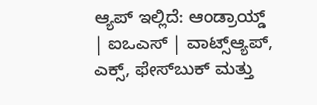ಆ್ಯಪ್ ಇಲ್ಲಿದೆ: ಆಂಡ್ರಾಯ್ಡ್ | ಐಒಎಸ್ | ವಾಟ್ಸ್ಆ್ಯಪ್, ಎಕ್ಸ್, ಫೇಸ್‌ಬುಕ್ ಮತ್ತು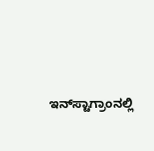ಇನ್‌ಸ್ಟಾಗ್ರಾಂನಲ್ಲಿ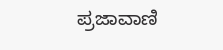ಪ್ರಜಾವಾಣಿ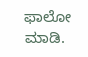ಫಾಲೋ ಮಾಡಿ.